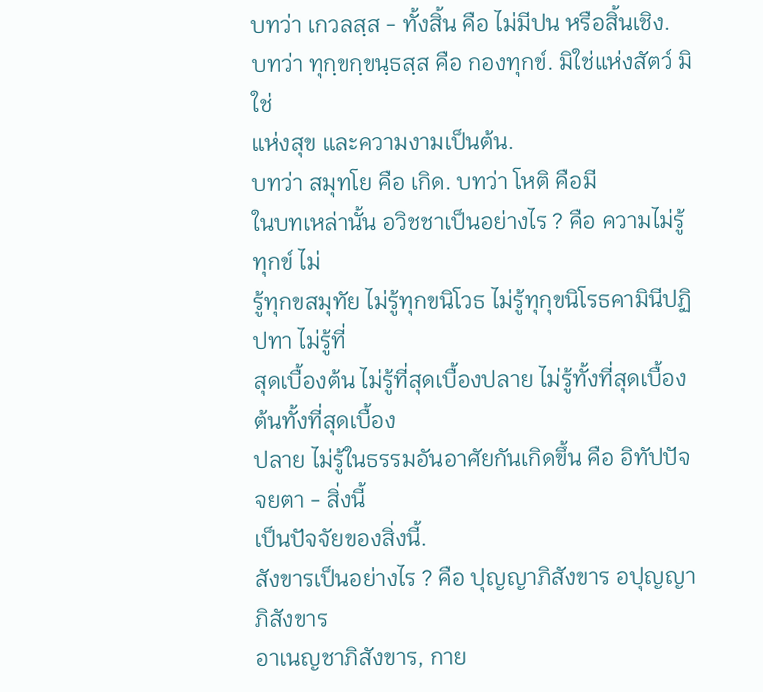บทว่า เกวลสฺส - ทั้งสิ้น คือ ไม่มีปน หรือสิ้นเชิง.
บทว่า ทุกฺขกฺขนฺธสฺส คือ กองทุกข์. มิใช่แห่งสัตว์ มิใช่
แห่งสุข และความงามเป็นต้น.
บทว่า สมุทโย คือ เกิด. บทว่า โหติ คือมี
ในบทเหล่านั้น อวิชชาเป็นอย่างไร ? คือ ความไม่รู้ทุกข์ ไม่
รู้ทุกขสมุทัย ไม่รู้ทุกขนิโวธ ไม่รู้ทุกุขนิโรธคามินีปฏิปทา ไม่รู้ที่
สุดเบื้องต้น ไม่รู้ที่สุดเบื้องปลาย ไม่รู้ทั้งที่สุดเบื้องต้นทั้งที่สุดเบื้อง
ปลาย ไม่รู้ในธรรมอันอาศัยกันเกิดขึ้น คือ อิทัปปัจจยตา - สิ่งนี้
เป็นปัจจัยของสิ่งนี้.
สังขารเป็นอย่างไร ? คือ ปุญญาภิสังขาร อปุญญาภิสังขาร
อาเนญชาภิสังขาร, กาย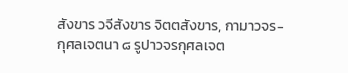สังขาร วจีสังขาร จิตตสังขาร, กามาวจร-
กุศลเจตนา ๘ รูปาวจรกุศลเจต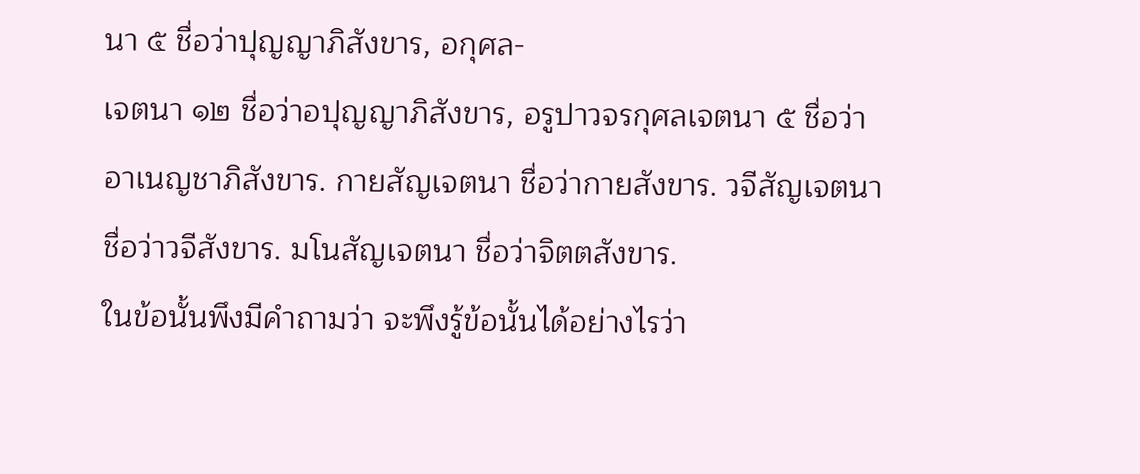นา ๕ ชื่อว่าปุญญาภิสังขาร, อกุศล-
เจตนา ๑๒ ชื่อว่าอปุญญาภิสังขาร, อรูปาวจรกุศลเจตนา ๕ ชื่อว่า
อาเนญชาภิสังขาร. กายสัญเจตนา ชื่อว่ากายสังขาร. วจีสัญเจตนา
ชื่อว่าวจีสังขาร. มโนสัญเจตนา ชื่อว่าจิตตสังขาร.
ในข้อนั้นพึงมีคำถามว่า จะพึงรู้ข้อนั้นได้อย่างไรว่า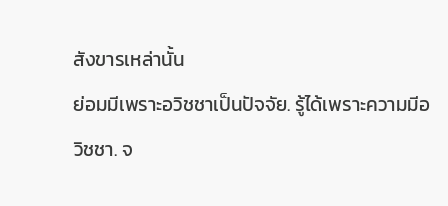สังขารเหล่านั้น
ย่อมมีเพราะอวิชชาเป็นปัจจัย. รู้ได้เพราะความมีอวิชชา. จ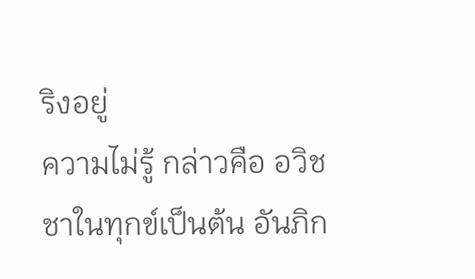ริงอยู่
ความไม่รู้ กล่าวคือ อวิชชาในทุกข์เป็นต้น อันภิก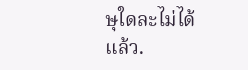ษุใดละไม่ได้แล้ว.